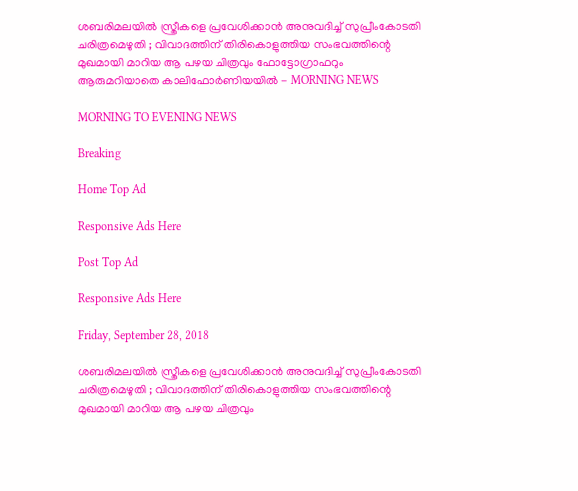ശബരിമലയില്‍ സ്ത്രീകളെ പ്രവേശിക്കാന്‍ അനുവദിച്ച് സുപ്രീംകോടതി ചരിത്രമെഴുതി ; വിവാദത്തിന് തിരികൊളുത്തിയ സംഭവത്തിന്റെ മുഖമായി മാറിയ ആ പഴയ ചിത്രവും ഫോട്ടോഗ്രാഫറും ആരുമറിയാതെ കാലിഫോര്‍ണിയയില്‍ - MORNING NEWS

MORNING TO EVENING NEWS

Breaking

Home Top Ad

Responsive Ads Here

Post Top Ad

Responsive Ads Here

Friday, September 28, 2018

ശബരിമലയില്‍ സ്ത്രീകളെ പ്രവേശിക്കാന്‍ അനുവദിച്ച് സുപ്രീംകോടതി ചരിത്രമെഴുതി ; വിവാദത്തിന് തിരികൊളുത്തിയ സംഭവത്തിന്റെ മുഖമായി മാറിയ ആ പഴയ ചിത്രവും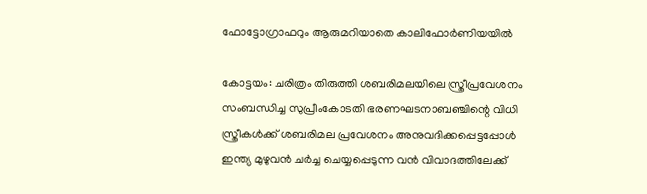ഫോട്ടോഗ്രാഫറും ആരുമറിയാതെ കാലിഫോര്‍ണിയയില്‍

കോട്ടയം: ചരിത്രം തിരുത്തി ശബരിമലയിലെ സ്ത്രീപ്രവേശനം സംബന്ധിച്ച സുപ്രീംകോടതി ഭരണഘടനാബഞ്ചിന്റെ വിധി സ്ത്രീകള്‍ക്ക് ശബരിമല പ്രവേശനം അനുവദിക്കപ്പെട്ടപ്പോള്‍ ഇന്ത്യ മുഴുവന്‍ ചര്‍ച്ച ചെയ്യപ്പെടുന്ന വന്‍ വിവാദത്തിലേക്ക്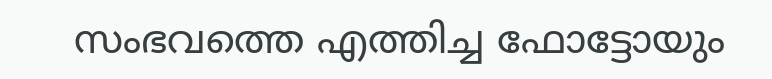സംഭവത്തെ എത്തിച്ച ഫോട്ടോയും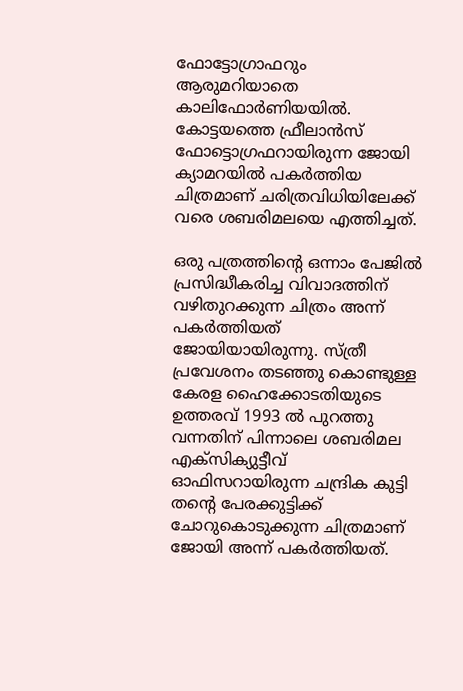ഫോട്ടോഗ്രാഫറും ആരുമറിയാതെ കാലിഫോര്‍ണിയയില്‍. കോട്ടയത്തെ ഫ്രീലാന്‍സ് ഫോട്ടൊഗ്രഫറായിരുന്ന ജോയി ക്യാമറയില്‍ പകര്‍ത്തിയ ചിത്രമാണ് ചരിത്രവിധിയിലേക്ക് വരെ ശബരിമലയെ എത്തിച്ചത്.

ഒരു പത്രത്തിന്റെ ഒന്നാം പേജില്‍ പ്രസിദ്ധീകരിച്ച വിവാദത്തിന് വഴിതുറക്കുന്ന ചിത്രം അന്ന് പകര്‍ത്തിയത് ജോയിയായിരുന്നു. സ്ത്രീ പ്രവേശനം തടഞ്ഞു കൊണ്ടുള്ള കേരള ഹൈക്കോടതിയുടെ ഉത്തരവ് 1993 ല്‍ പുറത്തു വന്നതിന് പിന്നാലെ ശബരിമല എക്‌സിക്യുട്ടീവ് ഓഫിസറായിരുന്ന ചന്ദ്രിക കുട്ടി തന്റെ പേരക്കുട്ടിക്ക് ചോറുകൊടുക്കുന്ന ചിത്രമാണ് ജോയി അന്ന് പകര്‍ത്തിയത്.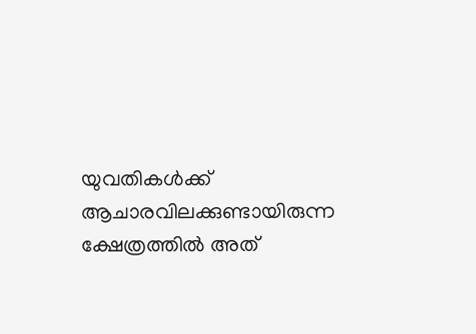യുവതികള്‍ക്ക് ആചാരവിലക്കുണ്ടായിരുന്ന ക്ഷേത്രത്തില്‍ അത്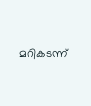മറികടന്ന്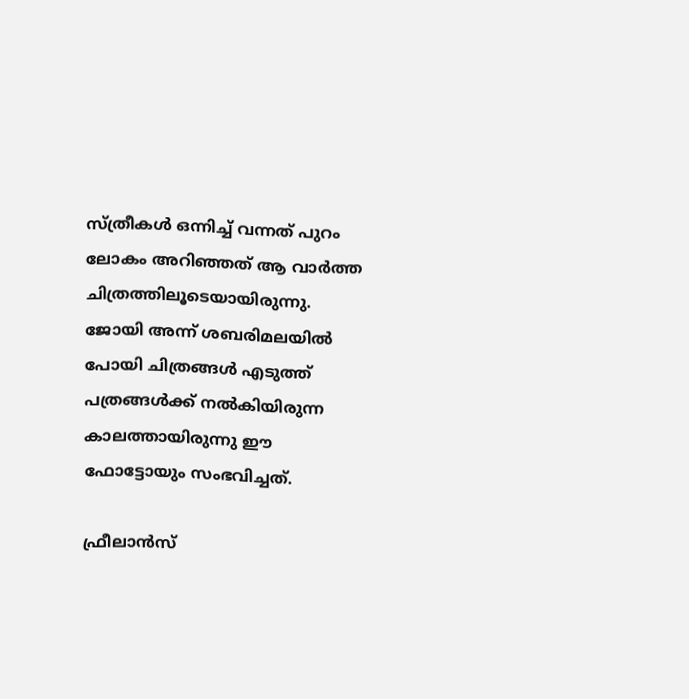സ്ത്രീകള്‍ ഒന്നിച്ച് വന്നത് പുറം ലോകം അറിഞ്ഞത് ആ വാര്‍ത്ത ചിത്രത്തിലൂടെയായിരുന്നു. ജോയി അന്ന് ശബരിമലയില്‍ പോയി ചിത്രങ്ങള്‍ എടുത്ത് പത്രങ്ങള്‍ക്ക് നല്‍കിയിരുന്ന കാലത്തായിരുന്നു ഈ ഫോട്ടോയും സംഭവിച്ചത്.

ഫ്രീലാന്‍സ്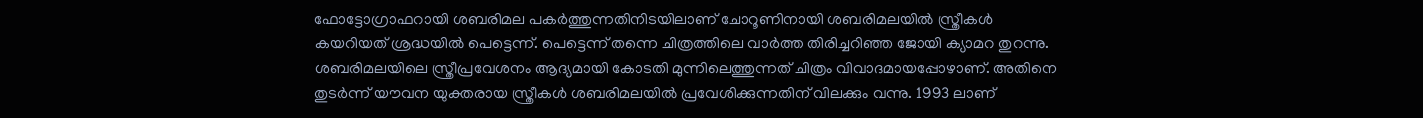ഫോട്ടോഗ്രാഫറായി ശബരിമല പകര്‍ത്തുന്നതിനിടയിലാണ് ചോറൂണിനായി ശബരിമലയില്‍ സ്ത്രീകള്‍ കയറിയത് ശ്രദ്ധയില്‍ പെട്ടെന്ന്. പെട്ടെന്ന് തന്നെ ചിത്രത്തിലെ വാര്‍ത്ത തിരിച്ചറിഞ്ഞ ജോയി ക്യാമറ തുറന്നു. ശബരിമലയിലെ സ്ത്രീപ്രവേശനം ആദ്യമായി കോടതി മുന്നിലെത്തുന്നത് ചിത്രം വിവാദമായപ്പോഴാണ്. അതിനെ തുടര്‍ന്ന് യൗവന യുക്തരായ സ്ത്രീകള്‍ ശബരിമലയില്‍ പ്രവേശിക്കുന്നതിന് വിലക്കും വന്നു. 1993 ലാണ്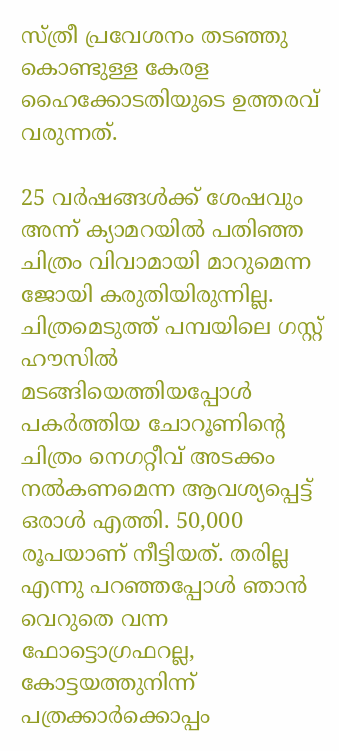സ്ത്രീ പ്രവേശനം തടഞ്ഞു കൊണ്ടുള്ള കേരള ഹൈക്കോടതിയുടെ ഉത്തരവ് വരുന്നത്.

25 വര്‍ഷങ്ങള്‍ക്ക് ശേഷവും അന്ന് ക്യാമറയില്‍ പതിഞ്ഞ ചിത്രം വിവാമായി മാറുമെന്ന ജോയി കരുതിയിരുന്നില്ല. ചിത്രമെടുത്ത് പമ്പയിലെ ഗസ്റ്റ് ഹൗസില്‍ മടങ്ങിയെത്തിയപ്പോള്‍ പകര്‍ത്തിയ ചോറൂണിന്റെ ചിത്രം നെഗറ്റീവ് അടക്കം നല്‍കണമെന്ന ആവശ്യപ്പെട്ട് ഒരാള്‍ എത്തി. 50,000 രൂപയാണ് നീട്ടിയത്. തരില്ല എന്നു പറഞ്ഞപ്പോള്‍ ഞാന്‍ വെറുതെ വന്ന ഫോട്ടൊഗ്രഫറല്ല, കോട്ടയത്തുനിന്ന് പത്രക്കാര്‍ക്കൊപ്പം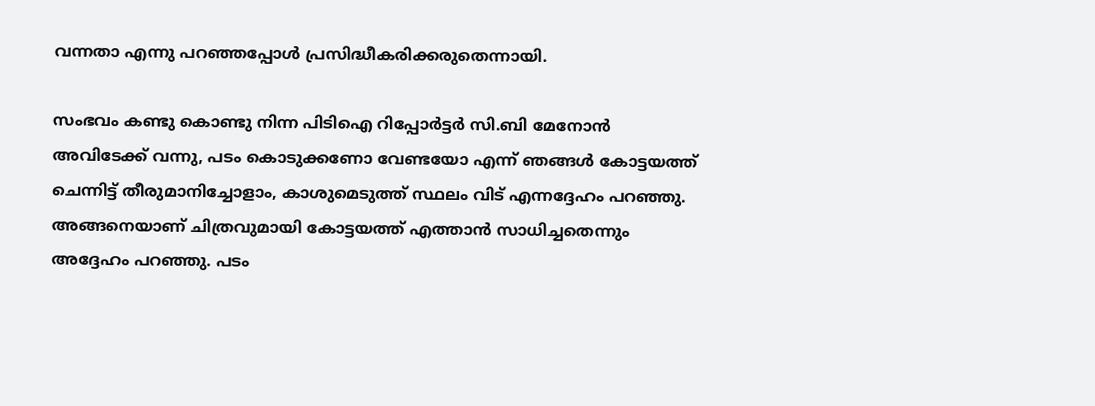വന്നതാ എന്നു പറഞ്ഞപ്പോള്‍ പ്രസിദ്ധീകരിക്കരുതെന്നായി.

സംഭവം കണ്ടു കൊണ്ടു നിന്ന പിടിഐ റിപ്പോര്‍ട്ടര്‍ സി.ബി മേനോന്‍ അവിടേക്ക് വന്നു, പടം കൊടുക്കണോ വേണ്ടയോ എന്ന് ഞങ്ങള്‍ കോട്ടയത്ത് ചെന്നിട്ട് തീരുമാനിച്ചോളാം, കാശുമെടുത്ത് സ്ഥലം വിട് എന്നദ്ദേഹം പറഞ്ഞു. അങ്ങനെയാണ് ചിത്രവുമായി കോട്ടയത്ത് എത്താന്‍ സാധിച്ചതെന്നും അദ്ദേഹം പറഞ്ഞു. പടം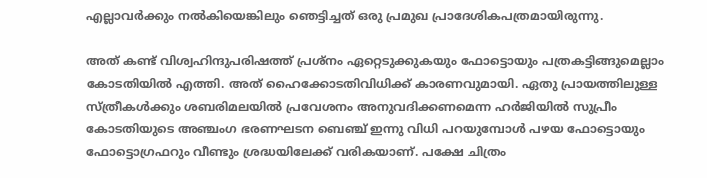എല്ലാവര്‍ക്കും നല്‍കിയെങ്കിലും ഞെട്ടിച്ചത് ഒരു പ്രമുഖ പ്രാദേശികപത്രമായിരുന്നു.

അത് കണ്ട് വിശ്വഹിന്ദുപരിഷത്ത് പ്രശ്‌നം ഏറ്റെടുക്കുകയും ഫോട്ടൊയും പത്രകട്ടിങ്ങുമെല്ലാം കോടതിയില്‍ എത്തി. അത് ഹൈക്കോടതിവിധിക്ക് കാരണവുമായി. ഏതു പ്രായത്തിലുള്ള സ്ത്രീകള്‍ക്കും ശബരിമലയില്‍ പ്രവേശനം അനുവദിക്കണമെന്ന ഹര്‍ജിയില്‍ സുപ്രീം കോടതിയുടെ അഞ്ചംഗ ഭരണഘടന ബെഞ്ച് ഇന്നു വിധി പറയുമ്പോള്‍ പഴയ ഫോട്ടൊയും ഫോട്ടൊഗ്രഫറും വീണ്ടും ശ്രദ്ധയിലേക്ക് വരികയാണ്. പക്ഷേ ചിത്രം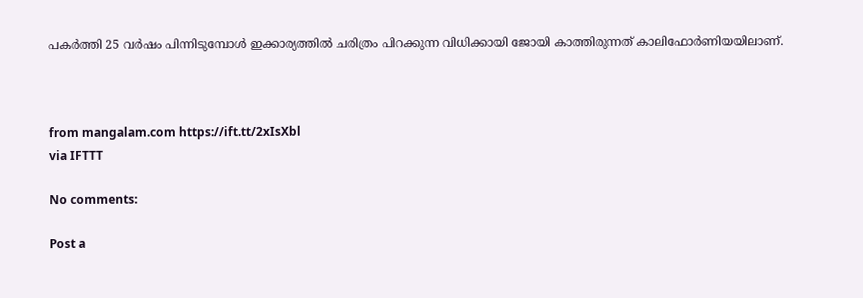പകര്‍ത്തി 25 വര്‍ഷം പിന്നിടുമ്പോള്‍ ഇക്കാര്യത്തില്‍ ചരിത്രം പിറക്കുന്ന വിധിക്കായി ജോയി കാത്തിരുന്നത് കാലിഫോര്‍ണിയയിലാണ്.



from mangalam.com https://ift.tt/2xIsXbl
via IFTTT

No comments:

Post a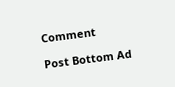Comment

Post Bottom Ad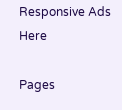Responsive Ads Here

Pages